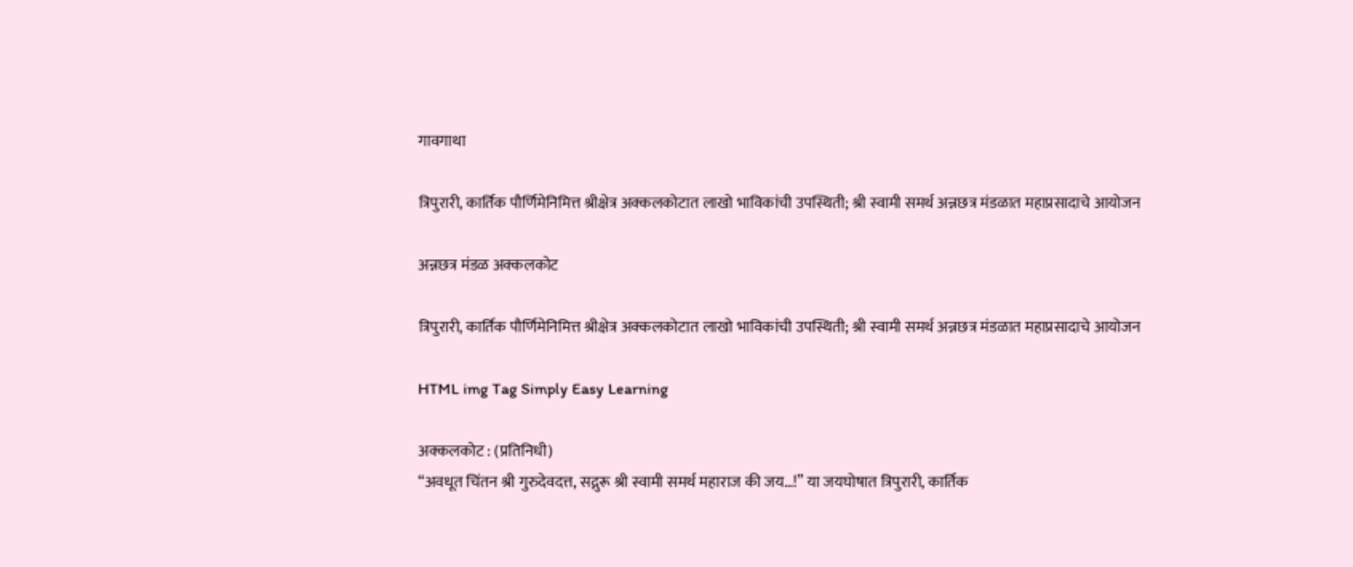गावगाथा

त्रिपुरारी, कार्तिक पौर्णिमेनिमित्त श्रीक्षेत्र अक्कलकोटात लाखो भाविकांची उपस्थिती; श्री स्वामी समर्थ अन्नछत्र मंडळात महाप्रसादाचे आयोजन

अन्नछत्र मंडळ अक्कलकोट

त्रिपुरारी, कार्तिक पौर्णिमेनिमित्त श्रीक्षेत्र अक्कलकोटात लाखो भाविकांची उपस्थिती; श्री स्वामी समर्थ अन्नछत्र मंडळात महाप्रसादाचे आयोजन

HTML img Tag Simply Easy Learning

अक्कलकोट : (प्रतिनिधी)
“अवधूत चिंतन श्री गुरुदेवदत्त, सद्गुरू श्री स्वामी समर्थ महाराज की जय…!” या जयघोषात त्रिपुरारी, कार्तिक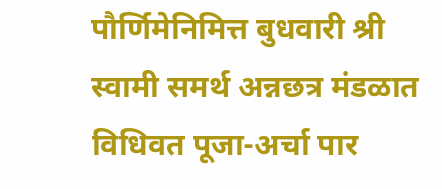पौर्णिमेनिमित्त बुधवारी श्री स्वामी समर्थ अन्नछत्र मंडळात विधिवत पूजा-अर्चा पार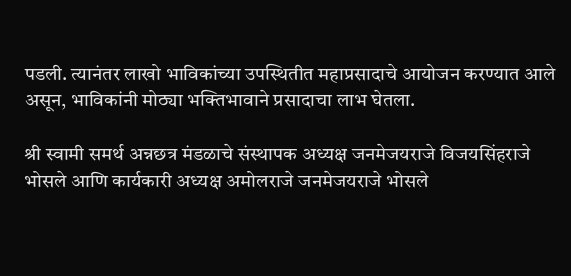पडली. त्यानंतर लाखो भाविकांच्या उपस्थितीत महाप्रसादाचे आयोजन करण्यात आले असून, भाविकांनी मोठ्या भक्तिभावाने प्रसादाचा लाभ घेतला.

श्री स्वामी समर्थ अन्नछत्र मंडळाचे संस्थापक अध्यक्ष जनमेजयराजे विजयसिंहराजे भोसले आणि कार्यकारी अध्यक्ष अमोलराजे जनमेजयराजे भोसले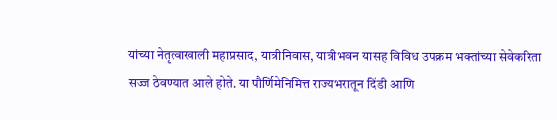यांच्या नेतृत्वाखाली महाप्रसाद, यात्रीनिवास, यात्रीभवन यासह विविध उपक्रम भक्तांच्या सेवेकरिता सज्ज ठेवण्यात आले होते. या पौर्णिमेनिमित्त राज्यभरातून दिंडी आणि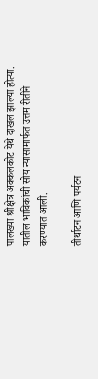पालख्या श्रीक्षेत्र अक्कलकोट येथे दाखल झाल्या होत्या. यातील भाविकांची सोय न्यासामार्फत उत्तम रीतीने करण्यात आली.

तीर्थाटन आणि पर्यटन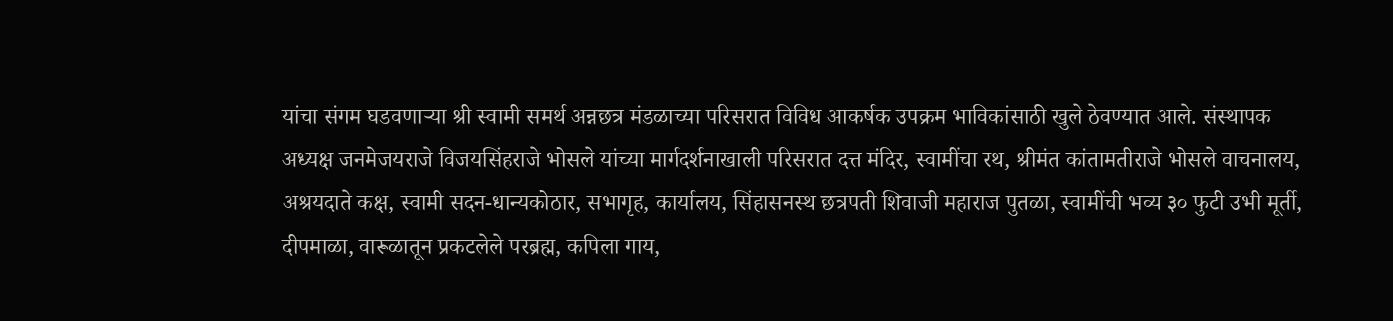यांचा संगम घडवणाऱ्या श्री स्वामी समर्थ अन्नछत्र मंडळाच्या परिसरात विविध आकर्षक उपक्रम भाविकांसाठी खुले ठेवण्यात आले. संस्थापक अध्यक्ष जनमेजयराजे विजयसिंहराजे भोसले यांच्या मार्गदर्शनाखाली परिसरात दत्त मंदिर, स्वामींचा रथ, श्रीमंत कांतामतीराजे भोसले वाचनालय, अश्रयदाते कक्ष, स्वामी सदन-धान्यकोठार, सभागृह, कार्यालय, सिंहासनस्थ छत्रपती शिवाजी महाराज पुतळा, स्वामींची भव्य ३० फुटी उभी मूर्ती, दीपमाळा, वारूळातून प्रकटलेले परब्रह्म, कपिला गाय,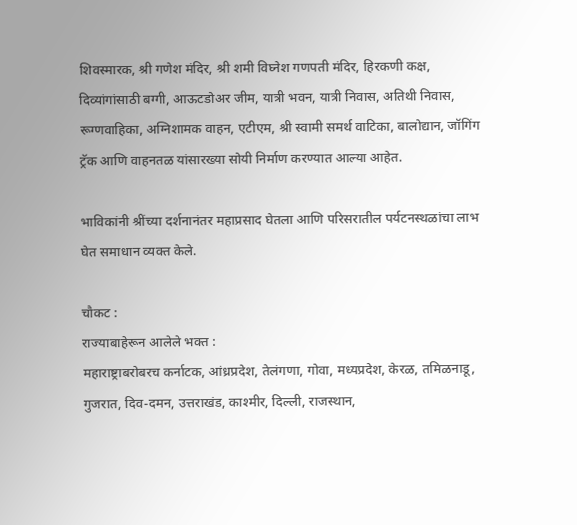शिवस्मारक, श्री गणेश मंदिर, श्री शमी विघ्नेश गणपती मंदिर, हिरकणी कक्ष, दिव्यांगांसाठी बग्गी, आऊटडोअर जीम, यात्री भवन, यात्री निवास, अतिथी निवास, रूग्णवाहिका, अग्निशामक वाहन, एटीएम, श्री स्वामी समर्थ वाटिका, बालोद्यान, जॉगिंग ट्रॅक आणि वाहनतळ यांसारख्या सोयी निर्माण करण्यात आल्या आहेत.

भाविकांनी श्रींच्या दर्शनानंतर महाप्रसाद घेतला आणि परिसरातील पर्यटनस्थळांचा लाभ घेत समाधान व्यक्त केले.

चौकट :
राज्याबाहेरून आलेले भक्त :
महाराष्ट्राबरोबरच कर्नाटक, आंध्रप्रदेश, तेलंगणा, गोवा, मध्यप्रदेश, केरळ, तमिळनाडू, गुजरात, दिव-दमन, उत्तराखंड, काश्मीर, दिल्ली, राजस्थान,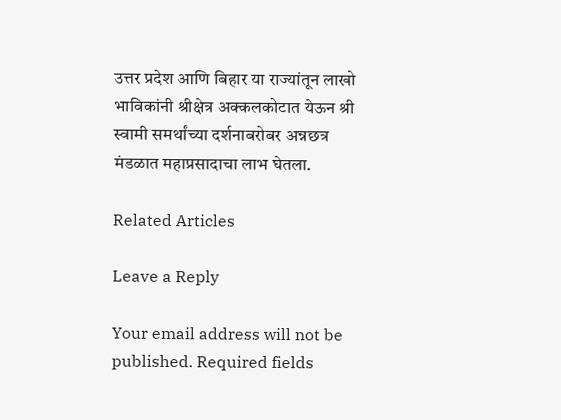उत्तर प्रदेश आणि बिहार या राज्यांतून लाखो भाविकांनी श्रीक्षेत्र अक्कलकोटात येऊन श्री स्वामी समर्थांच्या दर्शनाबरोबर अन्नछत्र मंडळात महाप्रसादाचा लाभ घेतला.

Related Articles

Leave a Reply

Your email address will not be published. Required fields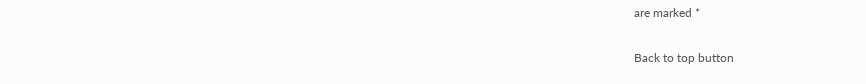are marked *

Back to top button